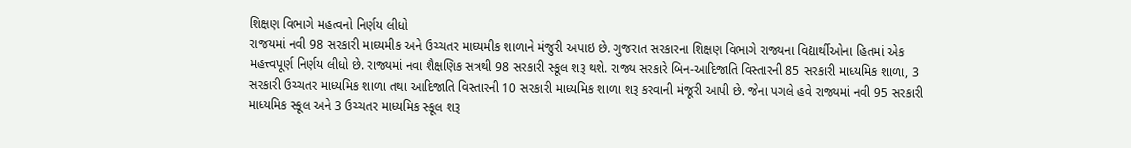શિક્ષણ વિભાગે મહત્વનો નિર્ણય લીધો
રાજયમાં નવી 98 સરકારી માઘ્યમીક અને ઉચ્ચતર માઘ્યમીક શાળાને મંજુરી અપાઇ છે. ગુજરાત સરકારના શિક્ષણ વિભાગે રાજ્યના વિદ્યાર્થીઓના હિતમાં એક મહત્ત્વપૂર્ણ નિર્ણય લીધો છે. રાજ્યમાં નવા શૈક્ષણિક સત્રથી 98 સરકારી સ્કૂલ શરૂ થશે. રાજ્ય સરકારે બિન-આદિજાતિ વિસ્તારની 85 સરકારી માધ્યમિક શાળા, 3 સરકારી ઉચ્ચતર માધ્યમિક શાળા તથા આદિજાતિ વિસ્તારની 10 સરકારી માધ્યમિક શાળા શરૂ કરવાની મંજૂરી આપી છે. જેના પગલે હવે રાજ્યમાં નવી 95 સરકારી માધ્યમિક સ્કૂલ અને 3 ઉચ્ચતર માધ્યમિક સ્કૂલ શરૂ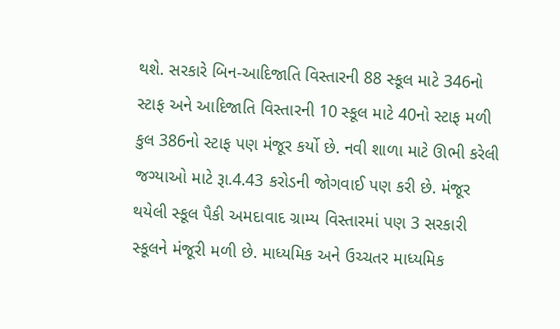થશે. સરકારે બિન-આદિજાતિ વિસ્તારની 88 સ્કૂલ માટે 346નો સ્ટાફ અને આદિજાતિ વિસ્તારની 10 સ્કૂલ માટે 40નો સ્ટાફ મળી કુલ 386નો સ્ટાફ પણ મંજૂર કર્યો છે. નવી શાળા માટે ઊભી કરેલી જગ્યાઓ માટે રૂા.4.43 કરોડની જોગવાઈ પણ કરી છે. મંજૂર થયેલી સ્કૂલ પૈકી અમદાવાદ ગ્રામ્ય વિસ્તારમાં પણ 3 સરકારી સ્કૂલને મંજૂરી મળી છે. માધ્યમિક અને ઉચ્ચતર માધ્યમિક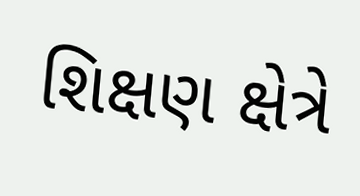શિક્ષણ ક્ષેત્રે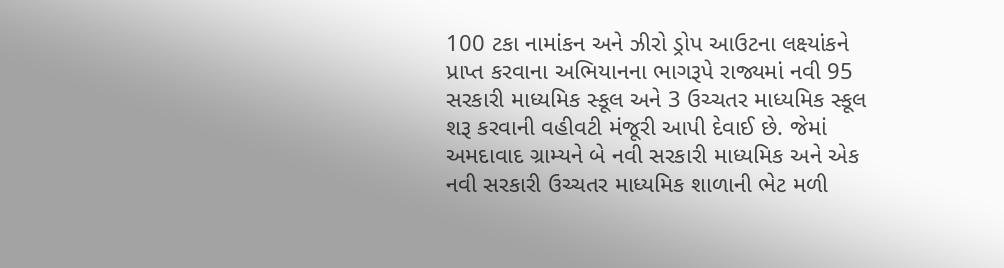100 ટકા નામાંકન અને ઝીરો ડ્રોપ આઉટના લક્ષ્યાંકને પ્રાપ્ત કરવાના અભિયાનના ભાગરૂપે રાજ્યમાં નવી 95 સરકારી માધ્યમિક સ્કૂલ અને 3 ઉચ્ચતર માધ્યમિક સ્કૂલ શરૂ કરવાની વહીવટી મંજૂરી આપી દેવાઈ છે. જેમાં અમદાવાદ ગ્રામ્યને બે નવી સરકારી માધ્યમિક અને એક નવી સરકારી ઉચ્ચતર માધ્યમિક શાળાની ભેટ મળી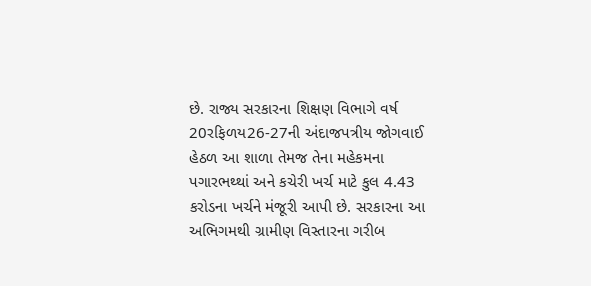છે. રાજ્ય સરકારના શિક્ષણ વિભાગે વર્ષ 20રફિળય26-27ની અંદાજપત્રીય જોગવાઈ હેઠળ આ શાળા તેમજ તેના મહેકમના પગારભથ્થાં અને કચેરી ખર્ચ માટે કુલ 4.43 કરોડના ખર્ચને મંજૂરી આપી છે. સરકારના આ અભિગમથી ગ્રામીણ વિસ્તારના ગરીબ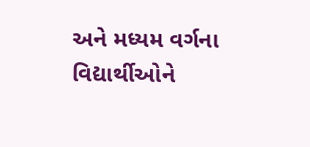અને મધ્યમ વર્ગના વિદ્યાર્થીઓને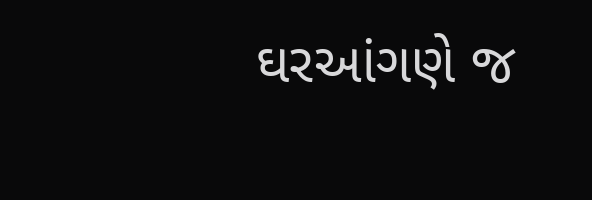ઘરઆંગણે જ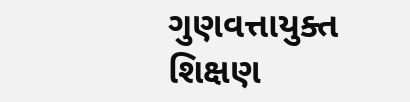ગુણવત્તાયુક્ત શિક્ષણ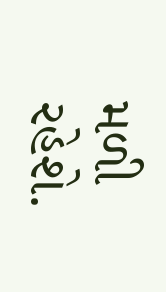મળી રહેશે.